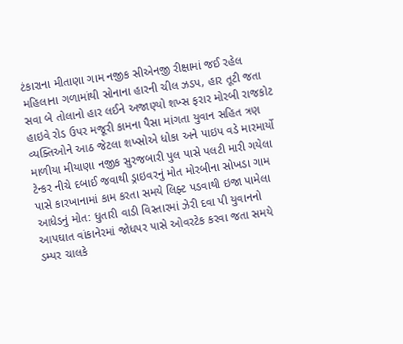ટંકારાના મીતાણા ગામ નજીક સીએનજી રીક્ષામાં જઈ રહેલ મહિલાના ગળામાંથી સોનાના હારની ચીલ ઝડપ, હાર તૂટી જતા સવા બે તોલાનો હાર લઈને અજાણ્યો શખ્સ ફરાર મોરબી રાજકોટ હાઇવે રોડ ઉપર મજૂરી કામના પૈસા માંગતા યુવાન સહિત ત્રણ વ્યક્તિઓને આઠ જેટલા શખ્સોએ ધોકા અને પાઇપ વડે મારમાર્યો માળીયા મીયાણા નજીક સુરજબારી પુલ પાસે પલટી મારી ગયેલા ટેન્કર નીચે દબાઈ જવાથી ડ્રાઇવરનું મોત મોરબીના સોખડા ગામ પાસે કારખાનામાં કામ કરતા સમયે લિફ્ટ પડવાથી ઇજા પામેલા આધેડનું મોત: ધુતારી વાડી વિસ્તારમાં ઝેરી દવા પી યુવાનનો આપઘાત વાંકાનેરમાં જોધપર પાસે ઓવરટેક કરવા જતા સમયે ડમ્પર ચાલકે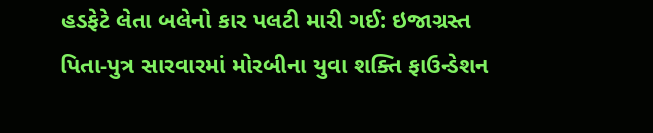હડફેટે લેતા બલેનો કાર પલટી મારી ગઈ: ઇજાગ્રસ્ત પિતા-પુત્ર સારવારમાં મોરબીના યુવા શક્તિ ફાઉન્ડેશન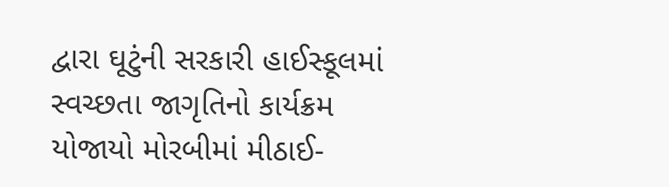દ્વારા ઘૂટુંની સરકારી હાઈસ્કૂલમાં સ્વચ્છતા જાગૃતિનો કાર્યક્રમ યોજાયો મોરબીમાં મીઠાઈ-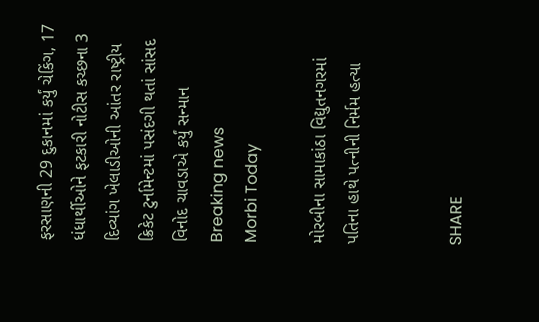ફરસાણની 29 દુકાનમાં કર્યું ચેકિંગ, 17 ધંધાર્થીઓને ફટકારી નોટીસ કચ્છના 3 દિવ્યાંગ ખેલાડીઓની આંતર રાષ્ટ્રીય ક્રિકેટ ટુર્નામેન્ટમાં પસંદગી થતાં સાંસદ વિનોદ ચાવડાએ કર્યું સન્માન
Breaking news
Morbi Today

મોરબીના સામાકાંઠા વિદ્યુતનગરમાં પતિના હાથે પત્નીની નિર્મમ હત્યા


SHARE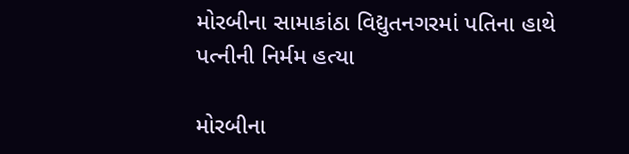મોરબીના સામાકાંઠા વિદ્યુતનગરમાં પતિના હાથે પત્નીની નિર્મમ હત્યા

મોરબીના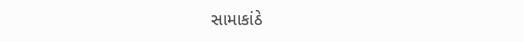સામાકાંઠે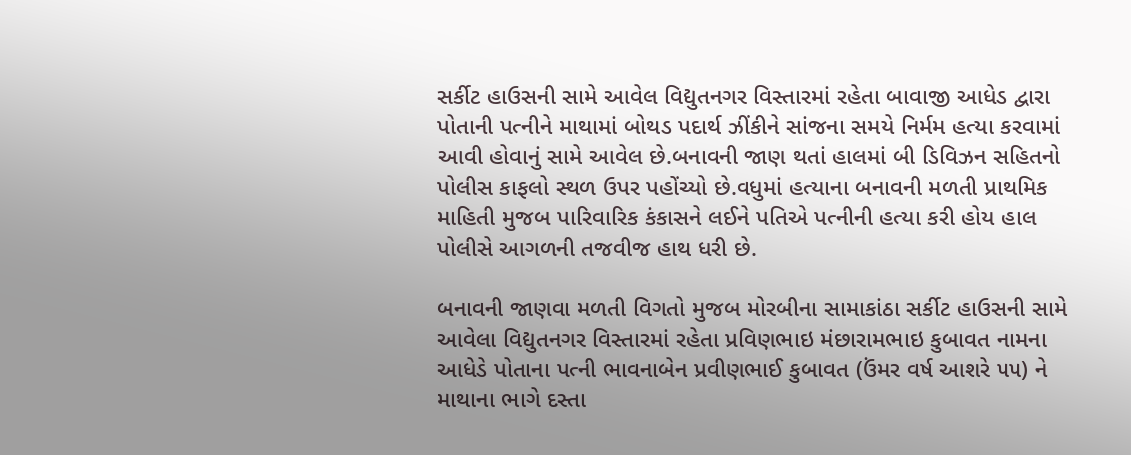સર્કીટ હાઉસની સામે આવેલ વિદ્યુતનગર વિસ્તારમાં રહેતા બાવાજી આધેડ દ્વારા પોતાની પત્નીને માથામાં બોથડ પદાર્થ ઝીંકીને સાંજના સમયે નિર્મમ હત્યા કરવામાં આવી હોવાનું સામે આવેલ છે.બનાવની જાણ થતાં હાલમાં બી ડિવિઝન સહિતનો પોલીસ કાફલો સ્થળ ઉપર પહોંચ્યો છે.વધુમાં હત્યાના બનાવની મળતી પ્રાથમિક માહિતી મુજબ પારિવારિક કંકાસને લઈને પતિએ પત્નીની હત્યા કરી હોય હાલ પોલીસે આગળની તજવીજ હાથ ધરી છે.

બનાવની જાણવા મળતી વિગતો મુજબ મોરબીના સામાકાંઠા સર્કીટ હાઉસની સામે આવેલા વિદ્યુતનગર વિસ્તારમાં રહેતા પ્રવિણભાઇ મંછારામભાઇ કુબાવત નામના આધેડે પોતાના પત્ની ભાવનાબેન પ્રવીણભાઈ કુબાવત (ઉંમર વર્ષ આશરે ૫૫) ને માથાના ભાગે દસ્તા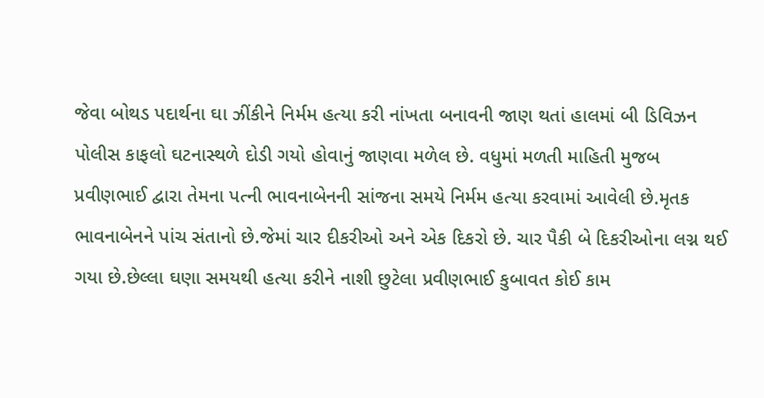જેવા બોથડ પદાર્થના ઘા ઝીંકીને નિર્મમ હત્યા કરી નાંખતા બનાવની જાણ થતાં હાલમાં બી ડિવિઝન પોલીસ કાફલો ઘટનાસ્થળે દોડી ગયો હોવાનું જાણવા મળેલ છે. વધુમાં મળતી માહિતી મુજબ પ્રવીણભાઈ દ્વારા તેમના પત્ની ભાવનાબેનની સાંજના સમયે નિર્મમ હત્યા કરવામાં આવેલી છે.મૃતક ભાવનાબેનને પાંચ સંતાનો છે.જેમાં ચાર દીકરીઓ અને એક દિકરો છે. ચાર પૈકી બે દિકરીઓના લગ્ન થઈ ગયા છે.છેલ્લા ઘણા સમયથી હત્યા કરીને નાશી છુટેલા પ્રવીણભાઈ કુબાવત કોઈ કામ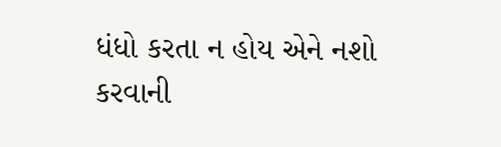ધંધો કરતા ન હોય એને નશો કરવાની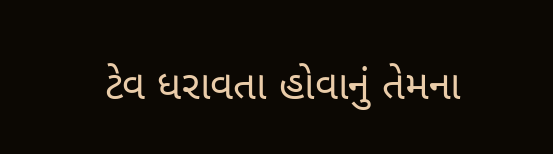ટેવ ધરાવતા હોવાનું તેમના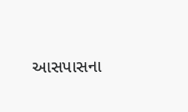આસપાસના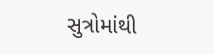સુત્રોમાંથી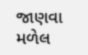જાણવા મળેલ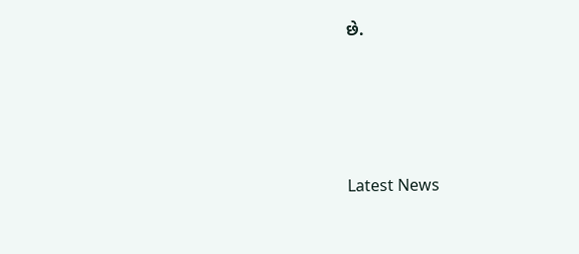છે.






Latest News